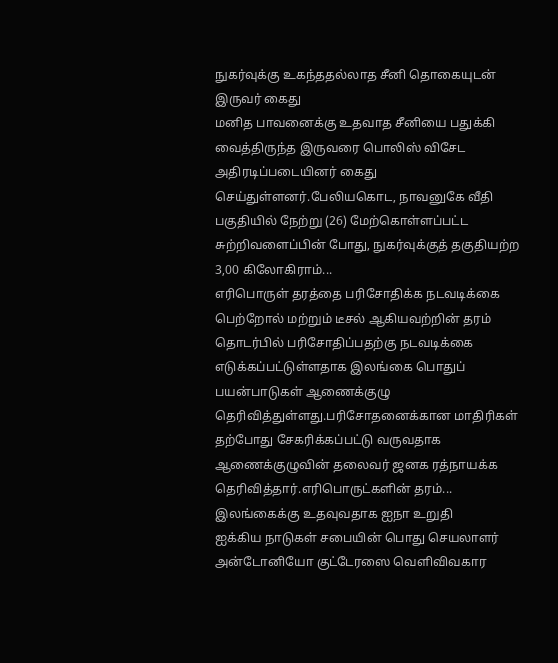நுகர்வுக்கு உகந்ததல்லாத சீனி தொகையுடன் இருவர் கைது
மனித பாவனைக்கு உதவாத சீனியை பதுக்கி வைத்திருந்த இருவரை பொலிஸ் விசேட அதிரடிப்படையினர் கைது செய்துள்ளனர்.பேலியகொட, நாவனுகே வீதி பகுதியில் நேற்று (26) மேற்கொள்ளப்பட்ட சுற்றிவளைப்பின் போது, நுகர்வுக்குத் தகுதியற்ற 3,00 கிலோகிராம்...
எரிபொருள் தரத்தை பரிசோதிக்க நடவடிக்கை
பெற்றோல் மற்றும் டீசல் ஆகியவற்றின் தரம் தொடர்பில் பரிசோதிப்பதற்கு நடவடிக்கை எடுக்கப்பட்டுள்ளதாக இலங்கை பொதுப் பயன்பாடுகள் ஆணைக்குழு தெரிவித்துள்ளது.பரிசோதனைக்கான மாதிரிகள் தற்போது சேகரிக்கப்பட்டு வருவதாக ஆணைக்குழுவின் தலைவர் ஜனக ரத்நாயக்க தெரிவித்தார்.எரிபொருட்களின் தரம்...
இலங்கைக்கு உதவுவதாக ஐநா உறுதி
ஐக்கிய நாடுகள் சபையின் பொது செயலாளர் அன்டோனியோ குட்டேரஸை வெளிவிவகார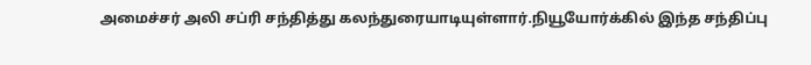அமைச்சர் அலி சப்ரி சந்தித்து கலந்துரையாடியுள்ளார்.நியூயோர்க்கில் இந்த சந்திப்பு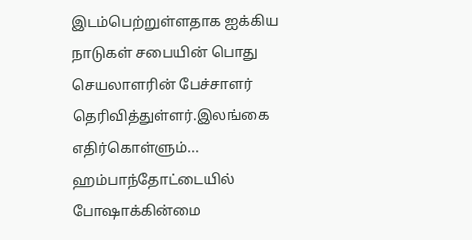இடம்பெற்றுள்ளதாக ஐக்கிய நாடுகள் சபையின் பொது செயலாளரின் பேச்சாளர் தெரிவித்துள்ளர்.இலங்கை எதிர்கொள்ளும்...
ஹம்பாந்தோட்டையில் போஷாக்கின்மை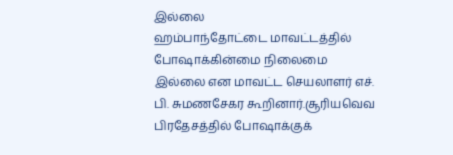இல்லை
ஹம்பாந்தோட்டை மாவட்டத்தில் போஷாக்கின்மை நிலைமை இல்லை என மாவட்ட செயலாளர் எச். பி. சுமணசேகர கூறினார்.சூரியவெவ பிரதேசத்தில் போஷாக்குக்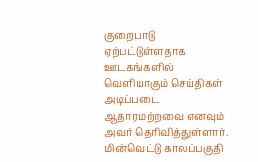குறைபாடு ஏற்பட்டுள்ளதாக ஊடகங்களில் வெளியாகும் செய்திகள் அடிப்படை ஆதாரமற்றவை எனவும் அவர் தெரிவித்துள்ளார்.
மின்வெட்டு காலப்பகுதி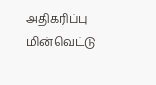அதிகரிப்பு
மின்வெட்டு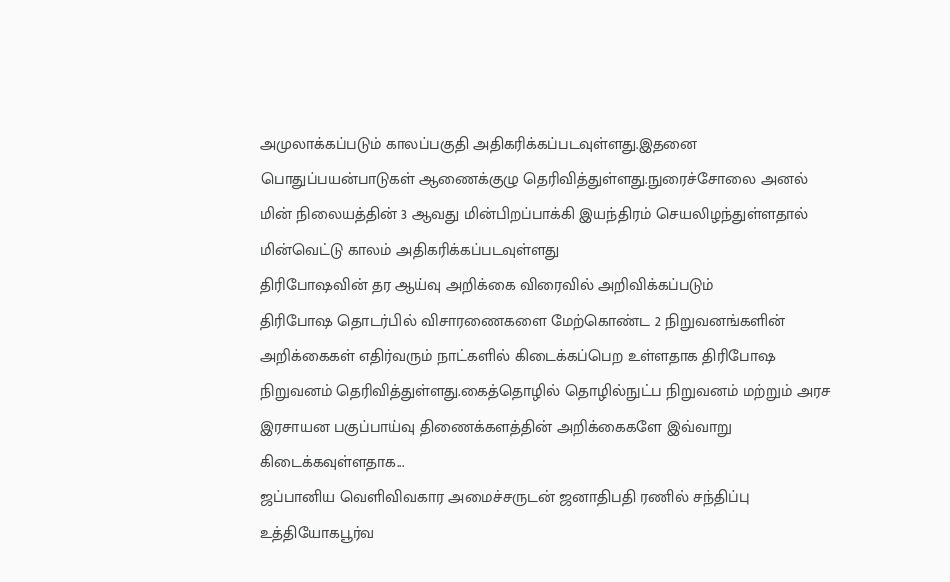அமுலாக்கப்படும் காலப்பகுதி அதிகரிக்கப்படவுள்ளது.இதனை பொதுப்பயன்பாடுகள் ஆணைக்குழு தெரிவித்துள்ளது.நுரைச்சோலை அனல் மின் நிலையத்தின் 3 ஆவது மின்பிறப்பாக்கி இயந்திரம் செயலிழந்துள்ளதால் மின்வெட்டு காலம் அதிகரிக்கப்படவுள்ளது
திரிபோஷவின் தர ஆய்வு அறிக்கை விரைவில் அறிவிக்கப்படும்
திரிபோஷ தொடர்பில் விசாரணைகளை மேற்கொண்ட 2 நிறுவனங்களின் அறிக்கைகள் எதிர்வரும் நாட்களில் கிடைக்கப்பெற உள்ளதாக திரிபோஷ நிறுவனம் தெரிவித்துள்ளது.கைத்தொழில் தொழில்நுட்ப நிறுவனம் மற்றும் அரச இரசாயன பகுப்பாய்வு திணைக்களத்தின் அறிக்கைகளே இவ்வாறு கிடைக்கவுள்ளதாக...
ஜப்பானிய வெளிவிவகார அமைச்சருடன் ஜனாதிபதி ரணில் சந்திப்பு
உத்தியோகபூர்வ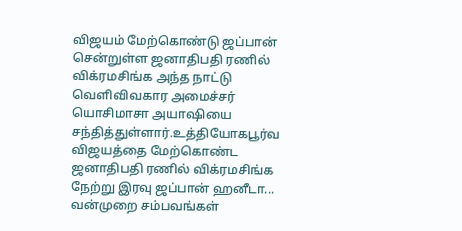விஜயம் மேற்கொண்டு ஜப்பான் சென்றுள்ள ஜனாதிபதி ரணில் விக்ரமசிங்க அந்த நாட்டு வெளிவிவகார அமைச்சர் யொசிமாசா அயாஷியை சந்தித்துள்ளார்.உத்தியோகபூர்வ விஜயத்தை மேற்கொண்ட ஜனாதிபதி ரணில் விக்ரமசிங்க நேற்று இரவு ஜப்பான் ஹனீடா...
வன்முறை சம்பவங்கள்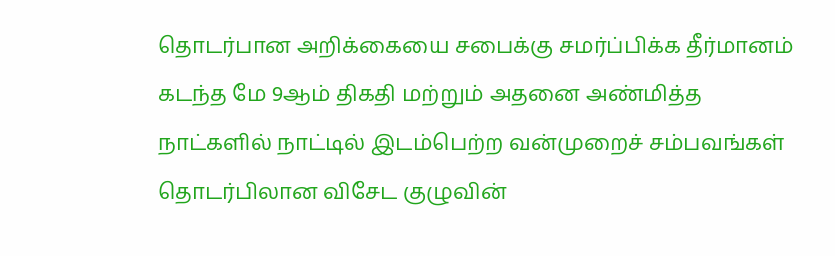தொடர்பான அறிக்கையை சபைக்கு சமர்ப்பிக்க தீர்மானம்
கடந்த மே 9ஆம் திகதி மற்றும் அதனை அண்மித்த நாட்களில் நாட்டில் இடம்பெற்ற வன்முறைச் சம்பவங்கள் தொடர்பிலான விசேட குழுவின்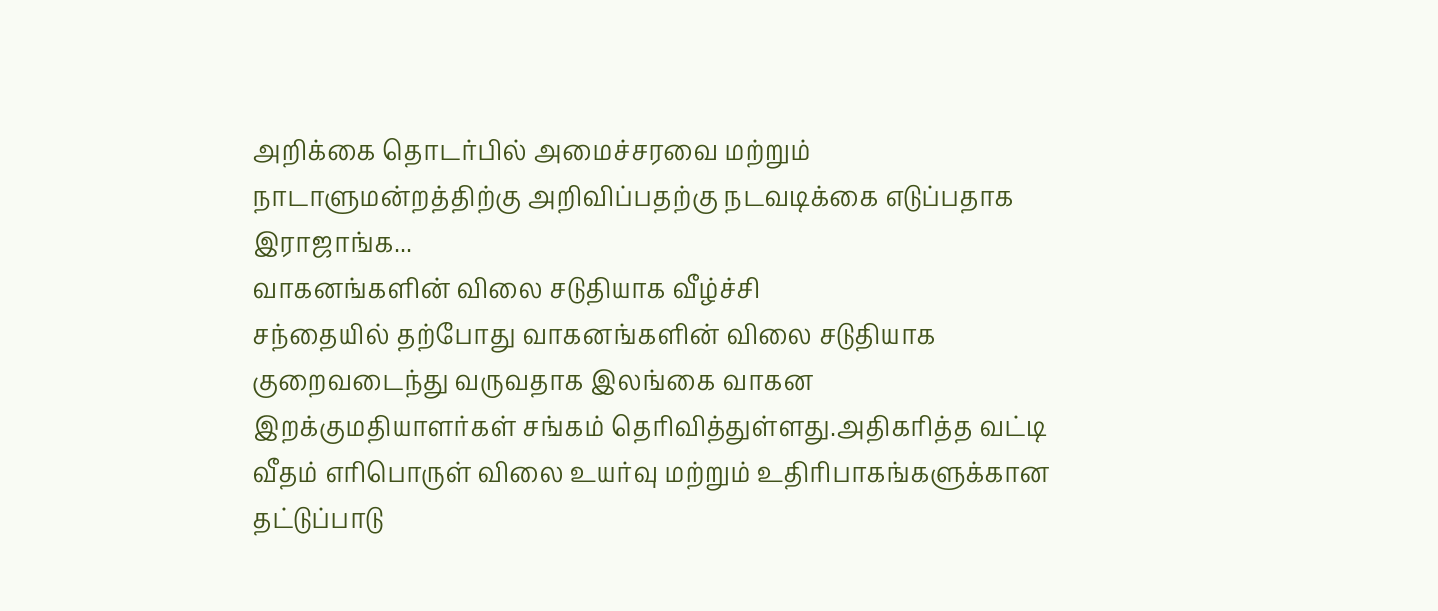அறிக்கை தொடர்பில் அமைச்சரவை மற்றும் நாடாளுமன்றத்திற்கு அறிவிப்பதற்கு நடவடிக்கை எடுப்பதாக இராஜாங்க...
வாகனங்களின் விலை சடுதியாக வீழ்ச்சி
சந்தையில் தற்போது வாகனங்களின் விலை சடுதியாக குறைவடைந்து வருவதாக இலங்கை வாகன இறக்குமதியாளர்கள் சங்கம் தெரிவித்துள்ளது.அதிகரித்த வட்டி வீதம் எரிபொருள் விலை உயர்வு மற்றும் உதிரிபாகங்களுக்கான தட்டுப்பாடு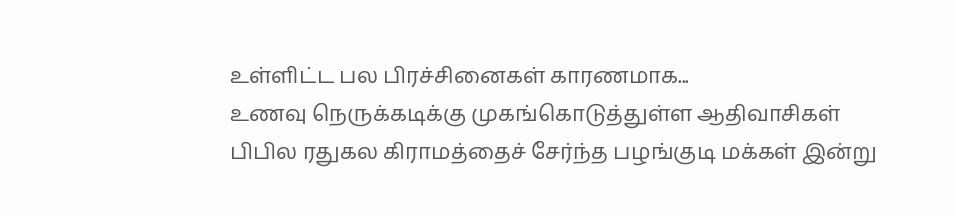உள்ளிட்ட பல பிரச்சினைகள் காரணமாக...
உணவு நெருக்கடிக்கு முகங்கொடுத்துள்ள ஆதிவாசிகள்
பிபில ரதுகல கிராமத்தைச் சேர்ந்த பழங்குடி மக்கள் இன்று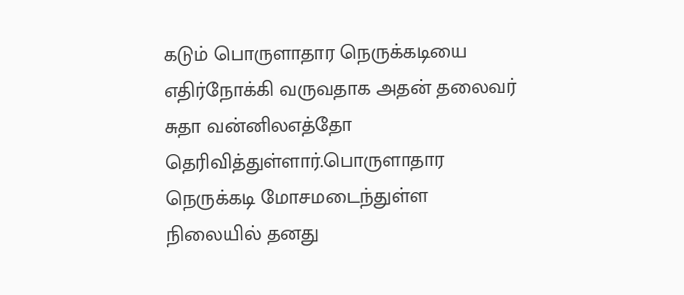கடும் பொருளாதார நெருக்கடியை எதிர்நோக்கி வருவதாக அதன் தலைவர் சுதா வன்னிலஎத்தோ தெரிவித்துள்ளார்.பொருளாதார நெருக்கடி மோசமடைந்துள்ள நிலையில் தனது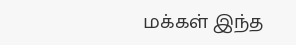மக்கள் இந்த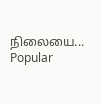நிலையை...
Popular